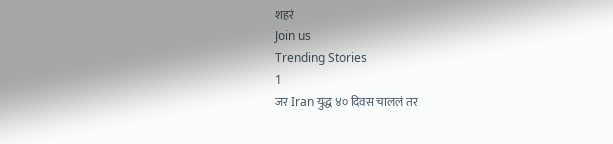शहरं
Join us
Trending Stories
1
जर Iran युद्ध ४० दिवस चाललं तर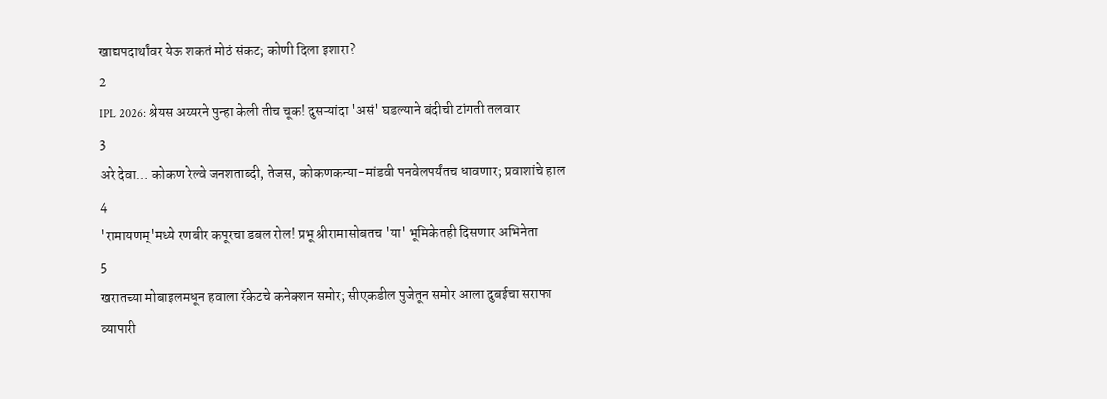खाद्यपदार्थांवर येऊ शकतं मोठं संकट; कोणी दिला इशारा?
2
IPL 2026: श्रेयस अय्यरने पुन्हा केली तीच चूक! दुसऱ्यांदा 'असं' घडल्याने बंदीची टांगती तलवार
3
अरे देवा… कोकण रेल्वे जनशताब्दी, तेजस, कोकणकन्या-मांडवी पनवेलपर्यंतच धावणार; प्रवाशांचे हाल
4
'रामायणम्'मध्ये रणबीर कपूरचा डबल रोल! प्रभू श्रीरामासोबतच 'या' भूमिकेतही दिसणार अभिनेता
5
खरातच्या मोबाइलमधून हवाला रॅकेटचे कनेक्शन समोर; सीएकडील पुजेतून समोर आला दुबईचा सराफा व्यापारी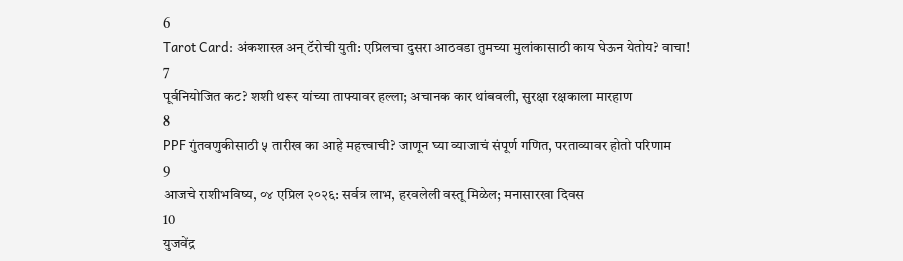6
Tarot Card: अंकशास्त्र अन् टॅरोची युती: एप्रिलचा दुसरा आठवडा तुमच्या मुलांकासाठी काय घेऊन येतोय? वाचा!
7
पूर्वनियोजित कट? शशी थरूर यांच्या ताफ्यावर हल्ला; अचानक कार थांबवली, सुरक्षा रक्षकाला मारहाण
8
PPF गुंतवणुकीसाठी ५ तारीख का आहे महत्त्वाची? जाणून घ्या व्याजाचं संपूर्ण गणित, परताव्यावर होतो परिणाम
9
आजचे राशीभविष्य, ०४ एप्रिल २०२६: सर्वत्र लाभ, हरवलेली वस्तू मिळेल; मनासारखा दिवस
10
युजवेंद्र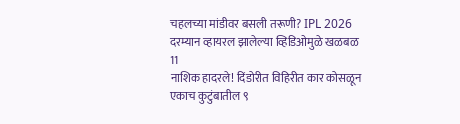चहलच्या मांडीवर बसली तरूणी? IPL 2026 दरम्यान व्हायरल झालेल्या व्हिडिओमुळे खळबळ
11
नाशिक हादरले! दिंडोरीत विहिरीत कार कोसळून एकाच कुटुंबातील ९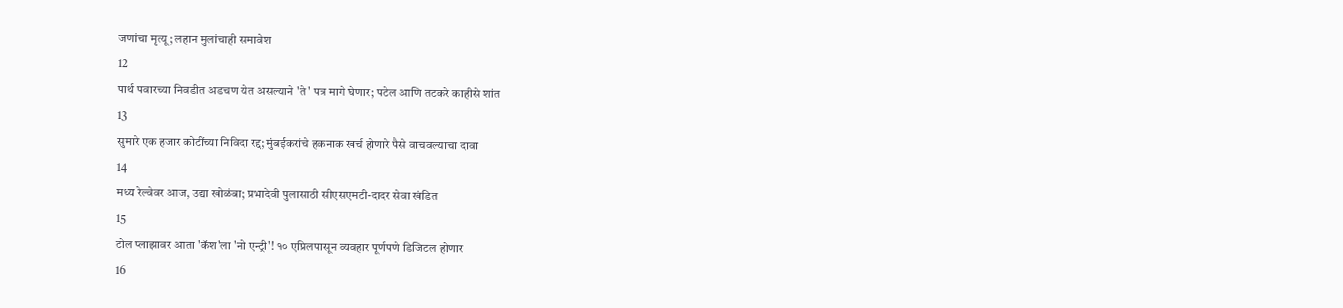जणांचा मृत्यू; लहान मुलांचाही समावेश
12
पार्थ पवारच्या निवडीत अडचण येत असल्याने 'ते' पत्र मागे घेणार; पटेल आणि तटकरे काहीसे शांत
13
सुमारे एक हजार कोटींच्या निविदा रद्द; मुंबईकरांचे हकनाक खर्च होणारे पैसे वाचवल्याचा दावा
14
मध्य रेल्वेवर आज, उद्या खोळंबा; प्रभादेवी पुलासाठी सीएसएमटी-दादर सेवा खंडित
15
टोल प्लाझावर आता 'कॅश'ला 'नो एन्ट्री'! १० एप्रिलपासून व्यवहार पूर्णपणे डिजिटल होणार
16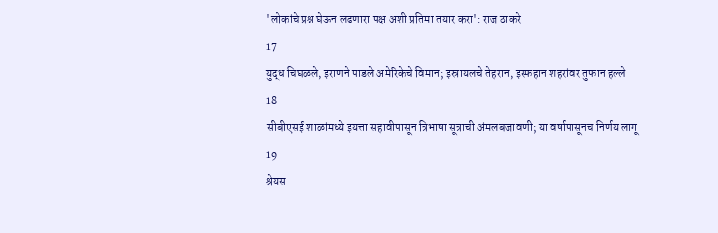'लोकांचे प्रश्न घेऊन लढणारा पक्ष अशी प्रतिमा तयार करा': राज ठाकरे
17
युद्ध चिघळले, इराणने पाडले अमेरिकेचे विमान; इस्रायलचे तेहरान, इस्फहान शहरांवर तुफान हल्ले
18
सीबीएसई शाळांमध्ये इयत्ता सहावीपासून त्रिभाषा सूत्राची अंमलबजावणी; या वर्षापासूनच निर्णय लागू
19
श्रेयस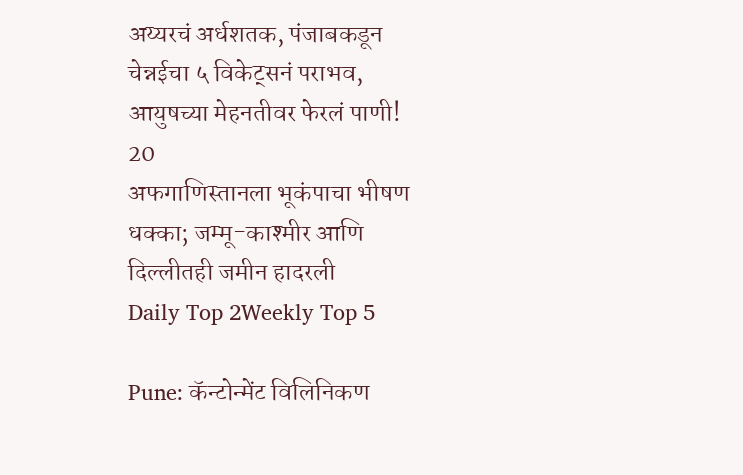अय्यरचं अर्धशतक, पंजाबकडून चेन्नईचा ५ विकेट्सनं पराभव, आयुषच्या मेहनतीवर फेरलं पाणी!
20
अफगाणिस्तानला भूकंपाचा भीषण धक्का; जम्मू-काश्मीर आणि दिल्लीतही जमीन हादरली
Daily Top 2Weekly Top 5

Pune: कॅन्टोन्मेंट विलिनिकण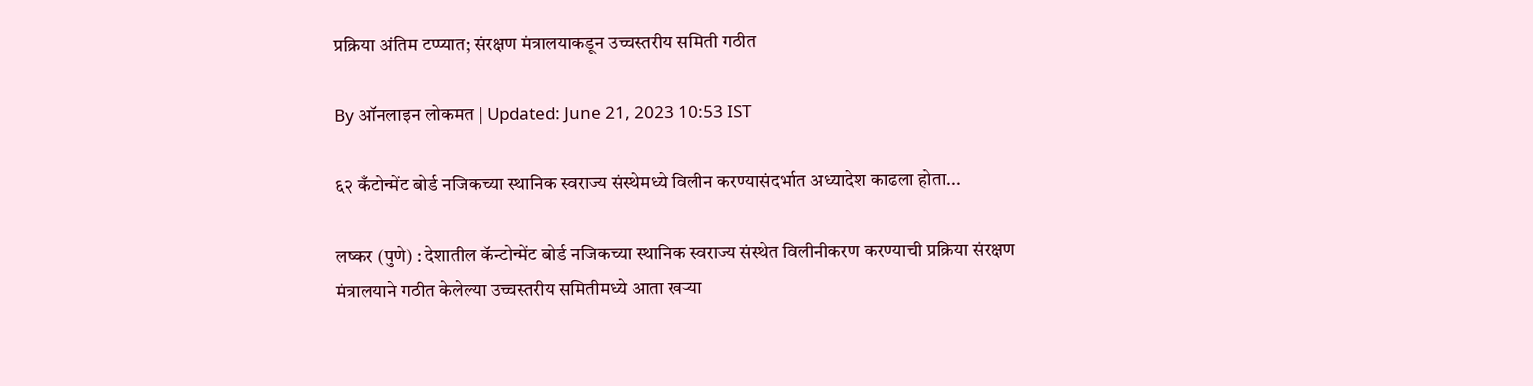प्रक्रिया अंतिम टप्प्यात; संरक्षण मंत्रालयाकडून उच्चस्तरीय समिती गठीत

By ऑनलाइन लोकमत | Updated: June 21, 2023 10:53 IST

६२ कँटोन्मेंट बोर्ड नजिकच्या स्थानिक स्वराज्य संस्थेमध्ये विलीन करण्यासंदर्भात अध्यादेश काढला होता...

लष्कर (पुणे) : देशातील कॅन्टोन्मेंट बोर्ड नजिकच्या स्थानिक स्वराज्य संस्थेत विलीनीकरण करण्याची प्रक्रिया संरक्षण मंत्रालयाने गठीत केलेल्या उच्चस्तरीय समितीमध्ये आता खऱ्या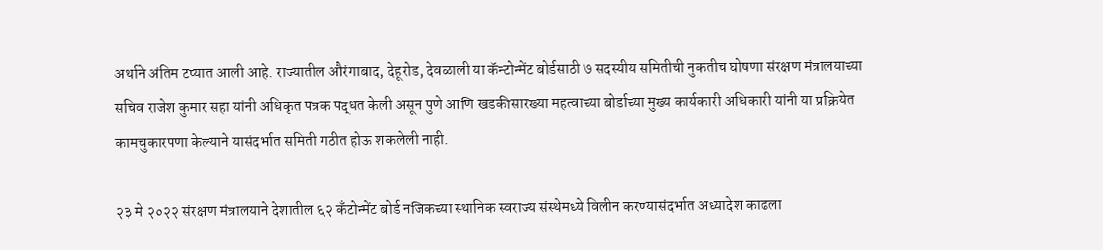अर्थाने अंतिम टप्यात आली आहे. राज्यातील औरंगाबाद, देहूरोड, देवळाली या कॅन्टोन्मेंट बोर्डसाठी ७ सदस्यीय समितीची नुकतीच घोषणा संरक्षण मंत्रालयाच्या सचिव राजेश कुमार सहा यांनी अधिकृत पत्रक पद्धत केली असून पुणे आणि खडकीसारख्या महत्वाच्या बोर्डाच्या मुख्य कार्यकारी अधिकारी यांनी या प्रक्रियेत कामचुकारपणा केल्याने यासंदर्भात समिती गठीत होऊ शकलेली नाही.

२३ मे २०२२ संरक्षण मंत्रालयाने देशातील ६२ कँटोन्मेंट बोर्ड नजिकच्या स्थानिक स्वराज्य संस्थेमध्ये विलीन करण्यासंदर्भात अध्यादेश काढला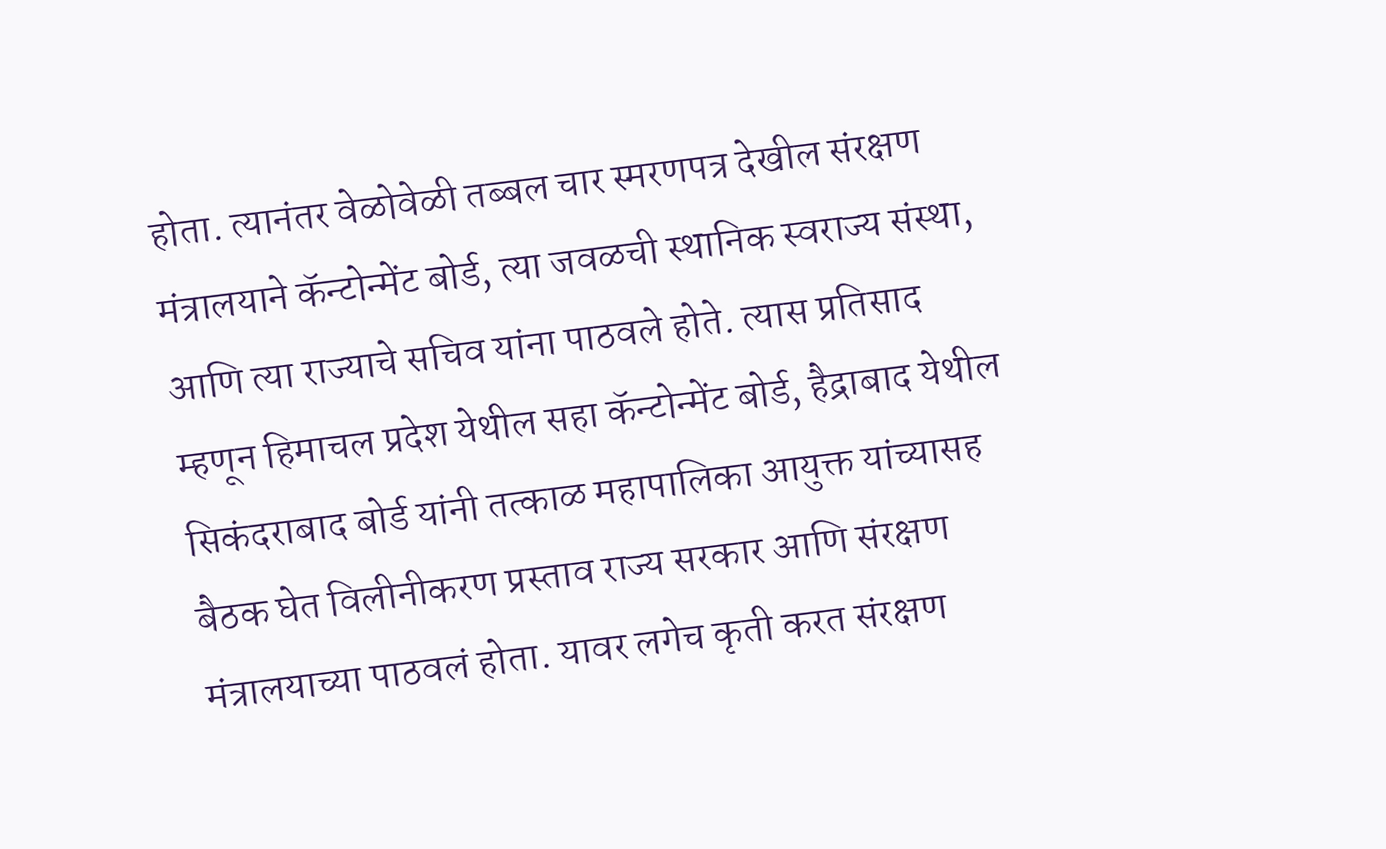होता. त्यानंतर वेळोवेळी तब्बल चार स्मरणपत्र देखील संरक्षण मंत्रालयाने कॅन्टोन्मेंट बोर्ड, त्या जवळची स्थानिक स्वराज्य संस्था, आणि त्या राज्याचे सचिव यांना पाठवले होते. त्यास प्रतिसाद म्हणून हिमाचल प्रदेश येथील सहा कॅन्टोन्मेंट बोर्ड, हैद्राबाद येथील सिकंदराबाद बोर्ड यांनी तत्काळ महापालिका आयुक्त यांच्यासह बैठक घेत विलीनीकरण प्रस्ताव राज्य सरकार आणि संरक्षण मंत्रालयाच्या पाठवलं होता. यावर लगेच कृती करत संरक्षण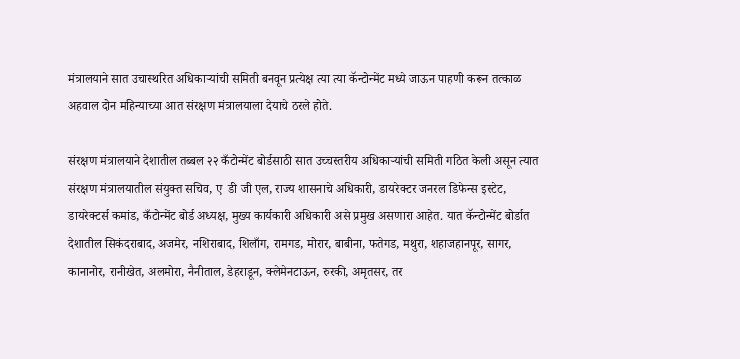मंत्रालयाने सात उचास्थरित अधिकाऱ्यांची समिती बनवून प्रत्येक्ष त्या त्या कॅन्टोन्मेंट मध्ये जाऊन पाहणी करून तत्काळ अहवाल दोन महिन्याच्या आत संरक्षण मंत्रालयाला देयाचे ठरले होते.

संरक्षण मंत्रालयाने देशातील तब्बल २२ कँटोन्मेंट बोर्डसाठी सात उच्चस्तरीय अधिकाऱ्यांची समिती गठित केली असून त्यात संरक्षण मंत्रालयातील संयुक्त सचिव, ए  डी जी एल, राज्य शासनाचे अधिकारी, डायरेक्टर जनरल डिफेन्स इस्टेट, डायरेक्टर्स कमांड, कँटोन्मेंट बोर्ड अध्यक्ष, मुख्य कार्यकारी अधिकारी असे प्रमुख असणारा आहेत. यात कॅन्टोन्मेंट बोर्डात देशातील सिकंदराबाद, अजमेर, नशिराबाद, शिलाँग, रामगड, मोरार, बाबीना, फतेगड, मथुरा, शहाजहानपूर, सागर, कानानोर, रानीखेत, अलमोरा, नैनीताल, डेहराडून, क्लेमेनटाऊन, रुरकी, अमृतसर, तर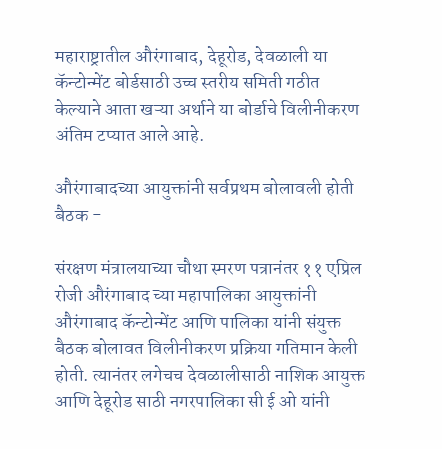महाराष्ट्रातील औरंगाबाद, देहूरोड, देवळाली या कॅन्टोन्मेंट बोर्डसाठी उच्च स्तरीय समिती गठीत केल्याने आता खऱ्या अर्थाने या बोर्डाचे विलीनीकरण अंतिम टप्यात आले आहे.

औरंगाबादच्या आयुक्तांनी सर्वप्रथम बोलावली होती बैठक -

संरक्षण मंत्रालयाच्या चौथा स्मरण पत्रानंतर ११ एप्रिल रोजी औरंगाबाद च्या महापालिका आयुक्तांनी औरंगाबाद कॅन्टोन्मेंट आणि पालिका यांनी संयुक्त बैठक बोलावत विलीनीकरण प्रक्रिया गतिमान केली होती. त्यानंतर लगेचच देवळालीसाठी नाशिक आयुक्त आणि देहूरोड साठी नगरपालिका सी ई ओ यांनी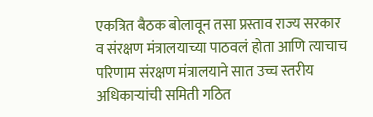एकत्रित बैठक बोलावून तसा प्रस्ताव राज्य सरकार व संरक्षण मंत्रालयाच्या पाठवलं होता आणि त्याचाच परिणाम संरक्षण मंत्रालयाने सात उच्च स्तरीय अधिकाऱ्यांची समिती गठित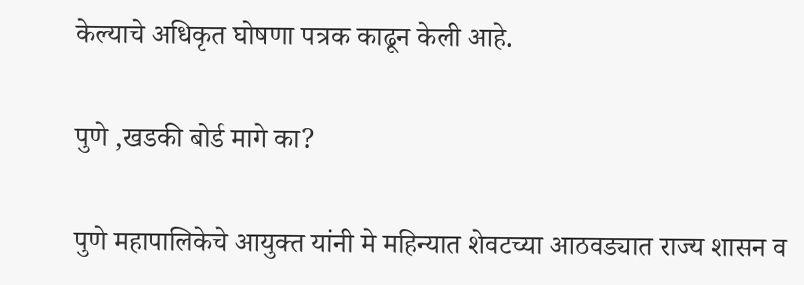केल्याचे अधिकृत घोषणा पत्रक काढून केली आहे.

पुणे ,खडकी बोर्ड मागे का?

पुणे महापालिकेचे आयुक्त यांनी मे महिन्यात शेवटच्या आठवड्यात राज्य शासन व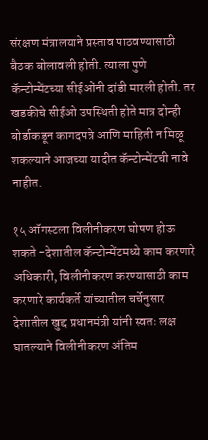संरक्षण मंत्रालयाने प्रस्ताव पाठवण्यासाठी बैठक बोलावली होती. त्याला पुणे कॅन्टोन्मेंटच्या सीईओंनी दांडी मारली होती. तर खडकीचे सीईओ उपस्थिती होते मात्र दोन्ही बोर्डाकडून कागदपत्रे आणि माहिती न मिळू शकल्याने आजच्या यादीत कॅन्टोन्मेंटची नावे नाहीत.

१५ ऑगस्टला विलीनीकरण घोषण होऊ शकते -देशातील कॅन्टोन्मेंटमध्ये काम करणारे अधिकारी, विलीनीकरण करण्यासाठी काम करणारे कार्यकर्ते यांच्यातील चर्चेनुसार देशातील खुद्द प्रधानमंत्री यांनी स्वतः लक्ष घातल्याने विलीनीकरण अंतिम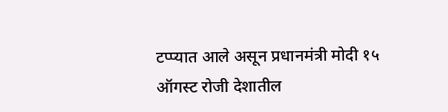टप्प्यात आले असून प्रधानमंत्री मोदी १५ ऑगस्ट रोजी देशातील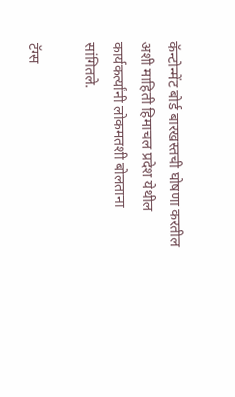कॅन्टोन्मेंट बोर्ड बारखस्तची घोषणा करतील अशी माहिती हिमाचल प्रदेश येथील कार्यकर्त्यांनी लोकमतशी बोलताना सांगितले.

टॅग्स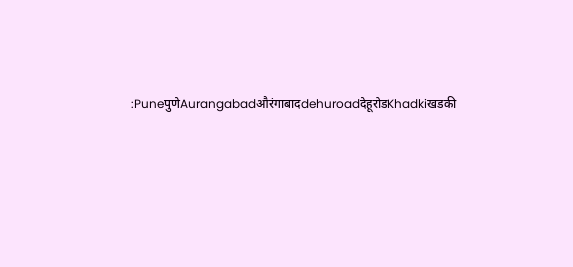:PuneपुणेAurangabadऔरंगाबादdehuroadदेहूरोडKhadkiखडकी